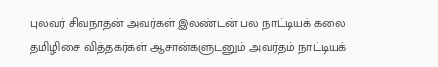புலவர் சிவநாதன் அவர்கள் இலண்டன் பல நாட்டியக் கலை தமிழிசை வித்தகர்கள் ஆசான்களுடனும் அவர்தம் நாட்டியக்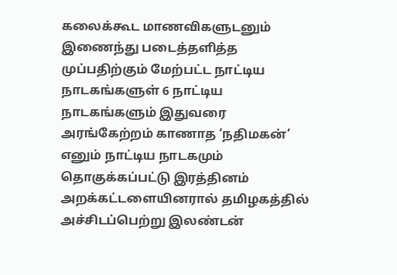கலைக்கூட மாணவிகளுடனும் இணைந்து படைத்தளித்த முப்பதிற்கும் மேற்பட்ட நாட்டிய நாடகங்களுள் 6 நாட்டிய நாடகங்களும் இதுவரை அரங்கேற்றம் காணாத ‘நதிமகன்’ எனும் நாட்டிய நாடகமும் தொகுக்கப்பட்டு இரத்தினம் அறக்கட்டளையினரால் தமிழகத்தில் அச்சிடப்பெற்று இலண்டன்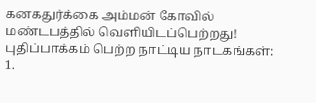கனகதுர்க்கை அம்மன் கோவில் மண்டபத்தில் வெளியிடப்பெற்றது!
புதிப்பாக்கம் பெற்ற நாட்டிய நாடகங்கள்:
1.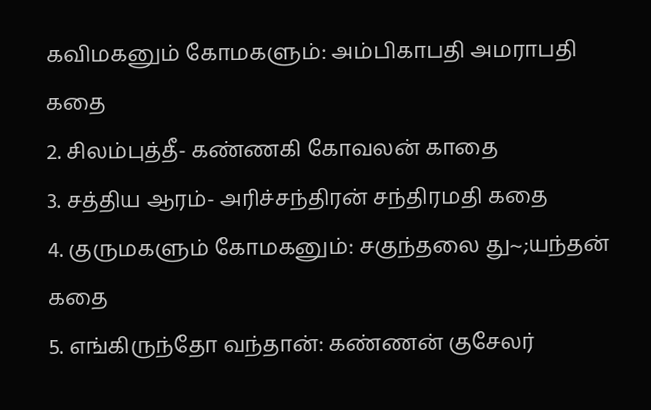கவிமகனும் கோமகளும்: அம்பிகாபதி அமராபதி கதை
2. சிலம்புத்தீ- கண்ணகி கோவலன் காதை
3. சத்திய ஆரம்- அரிச்சந்திரன் சந்திரமதி கதை
4. குருமகளும் கோமகனும்: சகுந்தலை து~;யந்தன் கதை
5. எங்கிருந்தோ வந்தான்: கண்ணன் குசேலர்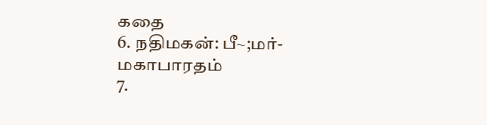கதை
6. நதிமகன்: பீ~;மர்- மகாபாரதம்
7.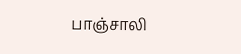பாஞ்சாலி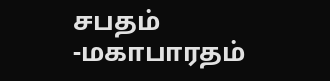சபதம் -மகாபாரதம்